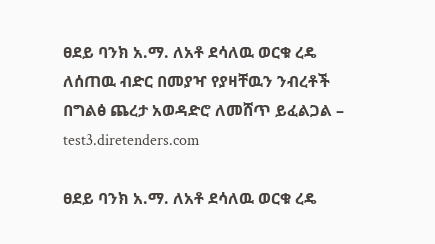ፀደይ ባንክ አ.ማ. ለአቶ ደሳለዉ ወርቁ ረዴ ለሰጠዉ ብድር በመያዣ የያዛቸዉን ንብረቶች በግልፅ ጨረታ አወዳድሮ ለመሸጥ ይፈልጋል – test3.diretenders.com

ፀደይ ባንክ አ.ማ. ለአቶ ደሳለዉ ወርቁ ረዴ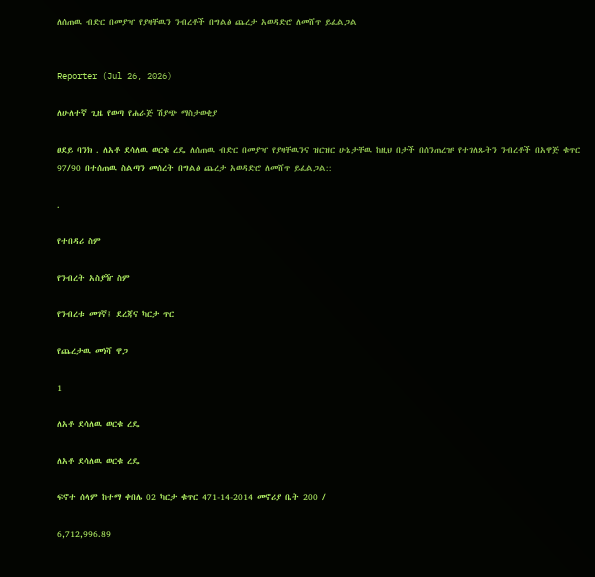ለሰጠዉ ብድር በመያዣ የያዛቸዉን ንብረቶች በግልፅ ጨረታ አወዳድሮ ለመሸጥ ይፈልጋል


Reporter (Jul 26, 2026)

ለሁለተኛ ጊዜ የወጣ የሐራጅ ሽያጭ ማስታወቂያ

ፀደይ ባንክ . ለአቶ ደሳለዉ ወርቁ ረዴ ለሰጠዉ ብድር በመያዣ የያዛቸዉንና ዝርዝር ሁኔታቸዉ ከዚህ በታች በሰንጠረዡ የተገለጹትን ንብረቶች በአዋጅ ቁጥር 97/90 በተሰጠዉ ስልጣን መሰረት በግልፅ ጨረታ አወዳድሮ ለመሸጥ ይፈልጋል::

.

የተበዳሪ ስም

የንብረት አስያዥ ስም

የንብረቱ መገኛ፤ ደረጃና ካርታ ጥር

የጨረታዉ መነሻ ዋጋ

1

ለአቶ ደሳለዉ ወርቁ ረዴ

ለአቶ ደሳለዉ ወርቁ ረዴ

ፍኖተ ሰላም ከተማ ቀበሌ 02 ካርታ ቁጥር 471-14-2014 መኖሪያ ቤት 200 /

6,712,996.89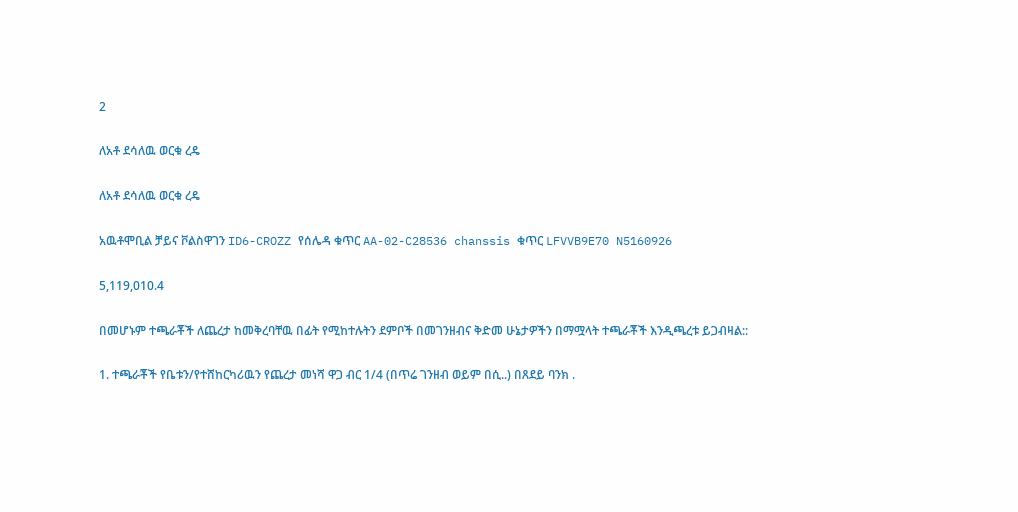2

ለአቶ ደሳለዉ ወርቁ ረዴ

ለአቶ ደሳለዉ ወርቁ ረዴ

አዉቶሞቢል ቻይና ቮልስዋገን ID6-CROZZ የሰሌዳ ቁጥር AA-02-C28536 chanssis ቁጥር LFVVB9E70 N5160926

5,119,010.4

በመሆኑም ተጫራቾች ለጨረታ ከመቅረባቸዉ በፊት የሚከተሉትን ደምቦች በመገንዘብና ቅድመ ሁኔታዎችን በማሟላት ተጫራቾች እንዲጫረቱ ይጋብዛል::

1. ተጫራቾች የቤቱን/የተሸከርካሪዉን የጨረታ መነሻ ዋጋ ብር 1/4 (በጥሬ ገንዘብ ወይም በሲ..) በጸደይ ባንክ .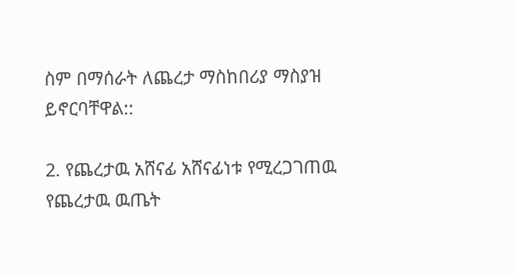ስም በማሰራት ለጨረታ ማስከበሪያ ማስያዝ ይኖርባቸዋል::

2. የጨረታዉ አሸናፊ አሸናፊነቱ የሚረጋገጠዉ የጨረታዉ ዉጤት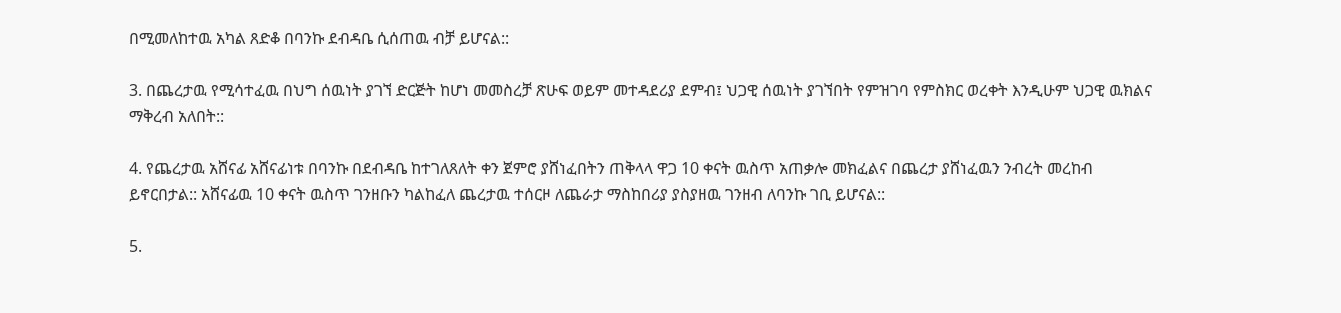በሚመለከተዉ አካል ጸድቆ በባንኩ ደብዳቤ ሲሰጠዉ ብቻ ይሆናል::

3. በጨረታዉ የሚሳተፈዉ በህግ ሰዉነት ያገኘ ድርጅት ከሆነ መመስረቻ ጽሁፍ ወይም መተዳደሪያ ደምብ፤ ህጋዊ ሰዉነት ያገኘበት የምዝገባ የምስክር ወረቀት እንዲሁም ህጋዊ ዉክልና ማቅረብ አለበት::

4. የጨረታዉ አሸናፊ አሸናፊነቱ በባንኩ በደብዳቤ ከተገለጸለት ቀን ጀምሮ ያሸነፈበትን ጠቅላላ ዋጋ 10 ቀናት ዉስጥ አጠቃሎ መክፈልና በጨረታ ያሸነፈዉን ንብረት መረከብ ይኖርበታል:: አሸናፊዉ 10 ቀናት ዉስጥ ገንዘቡን ካልከፈለ ጨረታዉ ተሰርዞ ለጨራታ ማስከበሪያ ያስያዘዉ ገንዘብ ለባንኩ ገቢ ይሆናል::

5.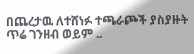በጨረታዉ ለተሸነፉ ተጫራጮች ያስያዙት ጥሬ ገንዘብ ወይም ..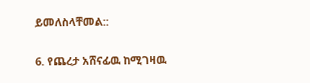ይመለስላቸመል::

6. የጨረታ አሸናፊዉ ከሚገዛዉ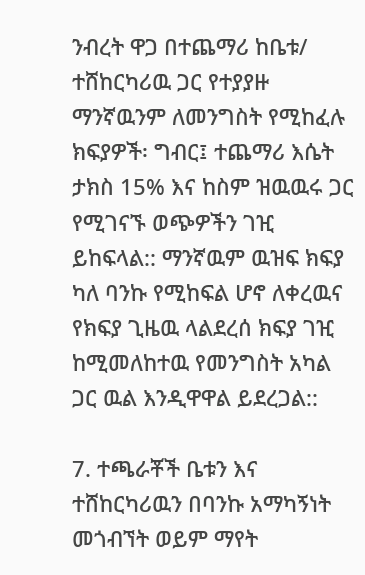ንብረት ዋጋ በተጨማሪ ከቤቱ/ ተሸከርካሪዉ ጋር የተያያዙ ማንኛዉንም ለመንግስት የሚከፈሉ ክፍያዎች፡ ግብር፤ ተጨማሪ እሴት ታክስ 15% እና ከስም ዝዉዉሩ ጋር የሚገናኙ ወጭዎችን ገዢ ይከፍላል:: ማንኛዉም ዉዝፍ ክፍያ ካለ ባንኩ የሚከፍል ሆኖ ለቀረዉና የክፍያ ጊዜዉ ላልደረሰ ክፍያ ገዢ ከሚመለከተዉ የመንግስት አካል ጋር ዉል እንዲዋዋል ይደረጋል::

7. ተጫራቾች ቤቱን እና ተሸከርካሪዉን በባንኩ አማካኝነት መጎብኘት ወይም ማየት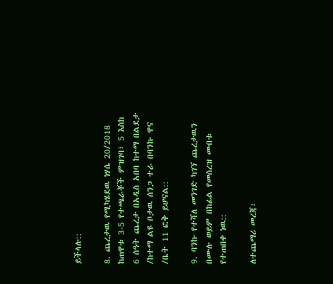ይችላሉ::

8. ጨረታዉ የሚካሄደዉ ነሃሴ 20/2018 ከጠዋቱ 3-5 የተጫራቾች ምዝገባ፣ 5 እስከ 6 ሰዓት ጨረታ በአዲስ አበባ ከተማ በልደታ /ከተማ ልዩ ቦታዉ ሰንጋ ተራ በባንኩ ዋና /ቤት 11 ፎቅ ይሆናል::

9. ባንኩ የተሻለ መንገድ ካገኘ ጨረታዉን በሙሉ ወይም በከፊል የመሰረዝ መብቱ የተጠበቀ ነዉ::

ለተጨማሪ መረጃ፡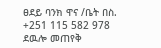ፀደይ ባንክ ዋና /ቤት በስ. +251 115 582 978 ደዉሎ መጠየቅ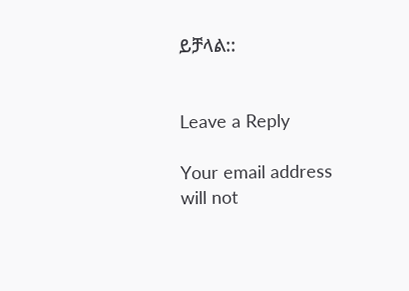ይቻላል::


Leave a Reply

Your email address will not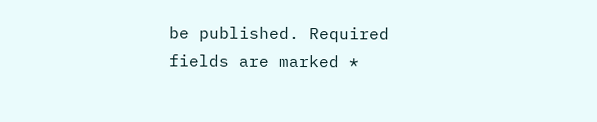be published. Required fields are marked *